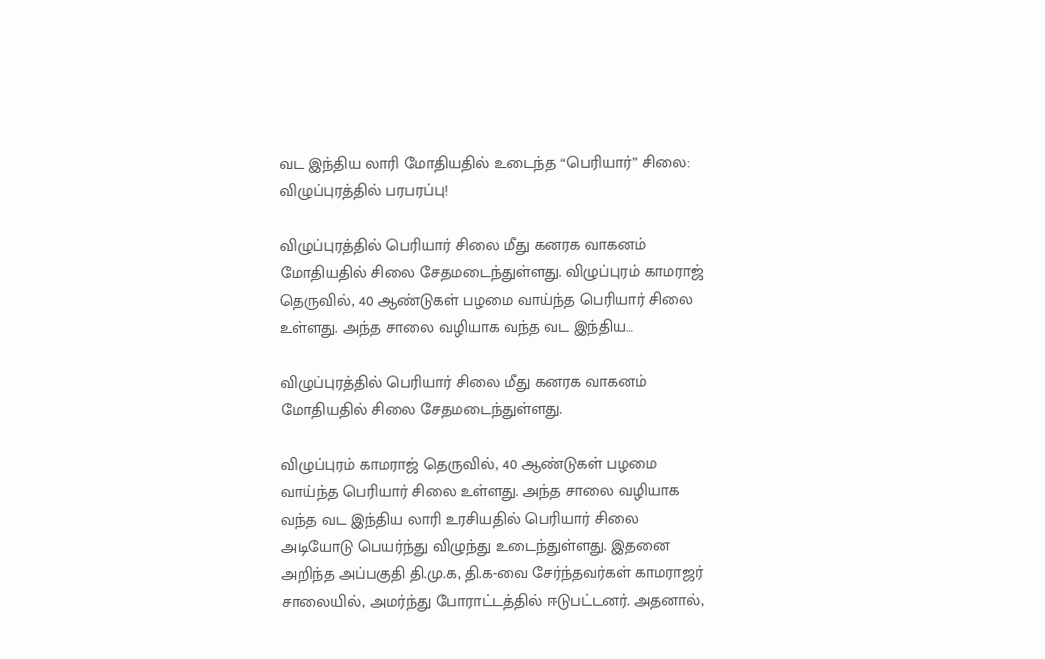வட இந்திய லாரி மோதியதில் உடைந்த “பெரியார்” சிலை: விழுப்புரத்தில் பரபரப்பு!

விழுப்புரத்தில் பெரியார் சிலை மீது கனரக வாகனம் மோதியதில் சிலை சேதமடைந்துள்ளது. விழுப்புரம் காமராஜ் தெருவில், 40 ஆண்டுகள் பழமை வாய்ந்த பெரியார் சிலை உள்ளது. அந்த சாலை வழியாக வந்த வட இந்திய…

விழுப்புரத்தில் பெரியார் சிலை மீது கனரக வாகனம் மோதியதில் சிலை சேதமடைந்துள்ளது.

விழுப்புரம் காமராஜ் தெருவில், 40 ஆண்டுகள் பழமை வாய்ந்த பெரியார் சிலை உள்ளது. அந்த சாலை வழியாக வந்த வட இந்திய லாரி உரசியதில் பெரியார் சிலை அடியோடு பெயர்ந்து விழுந்து உடைந்துள்ளது. இதனை அறிந்த அப்பகுதி தி.மு.க, தி.க-வை சேர்ந்தவர்கள் காமராஜர் சாலையில், அமர்ந்து போராட்டத்தில் ஈடுபட்டனர். அதனால்,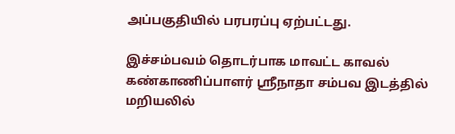அப்பகுதியில் பரபரப்பு ஏற்பட்டது.

இச்சம்பவம் தொடர்பாக மாவட்ட காவல் கண்காணிப்பாளர் ஸ்ரீநாதா சம்பவ இடத்தில் மறியலில்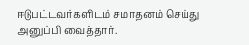ஈடுபட்டவர்களிடம் சமாதனம் செய்து அனுப்பி வைத்தார்.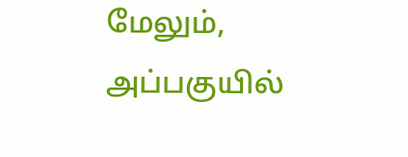மேலும், அப்பகுயில்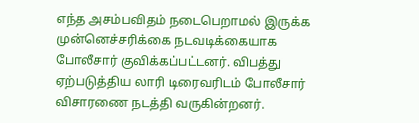எந்த அசம்பவிதம் நடைபெறாமல் இருக்க முன்னெச்சரிக்கை நடவடிக்கையாக போலீசார் குவிக்கப்பட்டனர். விபத்து ஏற்படுத்திய லாரி டிரைவரிடம் போலீசார் விசாரணை நடத்தி வருகின்றனர்.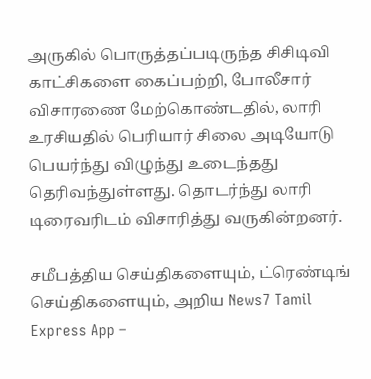அருகில் பொருத்தப்படிருந்த சிசிடிவி காட்சிகளை கைப்பற்றி, போலீசார் விசாரணை மேற்கொண்டதில், லாரி உரசியதில் பெரியார் சிலை அடியோடு பெயர்ந்து விழுந்து உடைந்தது தெரிவந்துள்ளது. தொடர்ந்து லாரி டிரைவரிடம் விசாரித்து வருகின்றனர்.

சமீபத்திய செய்திகளையும், ட்ரெண்டிங் செய்திகளையும், அறிய News7 Tamil Express App –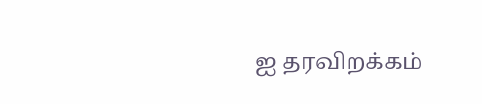ஐ தரவிறக்கம்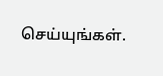செய்யுங்கள்.